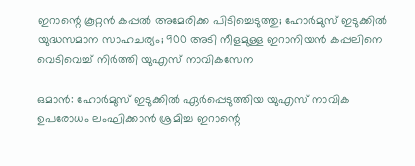ഇറാന്റെ കൂറ്റൻ കപ്പൽ അമേരിക്ക പിടിച്ചെടുത്തു; ഹോർമുസ് ഇടുക്കിൽ യുദ്ധസമാന സാഹചര്യം; 900 അടി നീളമുള്ള ഇറാനിയൻ കപ്പലിനെ വെടിവെച്ച് നിർത്തി യുഎസ് നാവികസേന

ഒമാൻ: ഹോർമുസ് ഇടുക്കിൽ ഏർപ്പെടുത്തിയ യുഎസ് നാവിക ഉപരോധം ലംഘിക്കാൻ ശ്രമിച്ച ഇറാന്റെ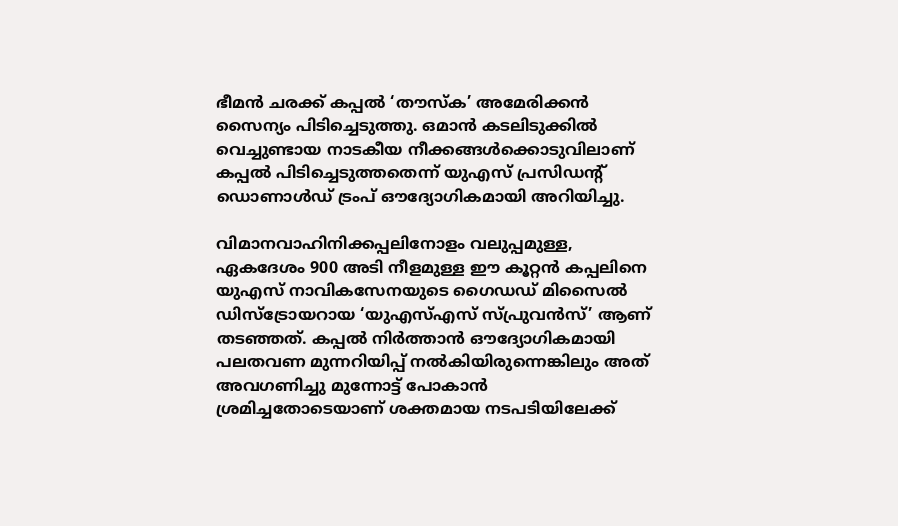ഭീമൻ ചരക്ക് കപ്പൽ ‘തൗസ്ക’ അമേരിക്കൻ സൈന്യം പിടിച്ചെടുത്തു. ഒമാൻ കടലിടുക്കിൽ വെച്ചുണ്ടായ നാടകീയ നീക്കങ്ങൾക്കൊടുവിലാണ് കപ്പൽ പിടിച്ചെടുത്തതെന്ന് യുഎസ് പ്രസിഡന്റ് ഡൊണാൾഡ് ട്രംപ് ഔദ്യോഗികമായി അറിയിച്ചു.

വിമാനവാഹിനിക്കപ്പലിനോളം വലുപ്പമുള്ള, ഏകദേശം 900 അടി നീളമുള്ള ഈ കൂറ്റൻ കപ്പലിനെ യുഎസ് നാവികസേനയുടെ ഗൈഡഡ് മിസൈൽ ഡിസ്ട്രോയറായ ‘യുഎസ്എസ് സ്പ്രുവൻസ്’ ആണ് തടഞ്ഞത്. കപ്പൽ നിർത്താൻ ഔദ്യോഗികമായി പലതവണ മുന്നറിയിപ്പ് നൽകിയിരുന്നെങ്കിലും അത് അവഗണിച്ചു മുന്നോട്ട് പോകാൻ ശ്രമിച്ചതോടെയാണ് ശക്തമായ നടപടിയിലേക്ക്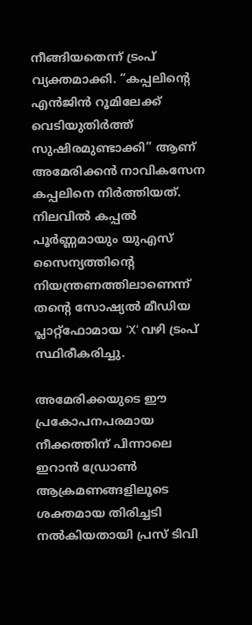നീങ്ങിയതെന്ന് ട്രംപ് വ്യക്തമാക്കി. “കപ്പലിന്റെ എൻജിൻ റൂമിലേക്ക് വെടിയുതിർത്ത് സുഷിരമുണ്ടാക്കി” ആണ്  അമേരിക്കൻ നാവികസേന കപ്പലിനെ നിർത്തിയത്. നിലവിൽ കപ്പൽ പൂർണ്ണമായും യുഎസ് സൈന്യത്തിന്റെ നിയന്ത്രണത്തിലാണെന്ന് തന്റെ സോഷ്യൽ മീഡിയ പ്ലാറ്റ്‌ഫോമായ ‘X‘ വഴി ട്രംപ് സ്ഥിരീകരിച്ചു.

അമേരിക്കയുടെ ഈ പ്രകോപനപരമായ നീക്കത്തിന് പിന്നാലെ ഇറാൻ ഡ്രോൺ ആക്രമണങ്ങളിലൂടെ ശക്തമായ തിരിച്ചടി നൽകിയതായി പ്രസ് ടിവി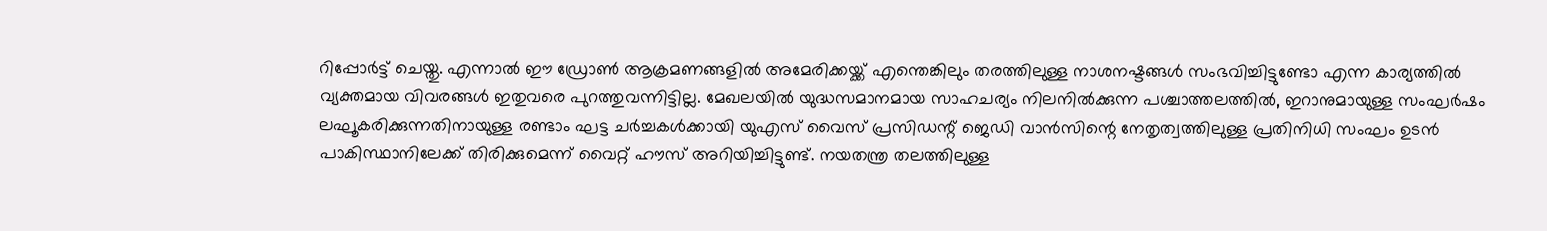റിപ്പോർട്ട് ചെയ്തു. എന്നാൽ ഈ ഡ്രോൺ ആക്രമണങ്ങളിൽ അമേരിക്കയ്ക്ക് എന്തെങ്കിലും തരത്തിലുള്ള നാശനഷ്ടങ്ങൾ സംഭവിച്ചിട്ടുണ്ടോ എന്ന കാര്യത്തിൽ വ്യക്തമായ വിവരങ്ങൾ ഇതുവരെ പുറത്തുവന്നിട്ടില്ല. മേഖലയിൽ യുദ്ധസമാനമായ സാഹചര്യം നിലനിൽക്കുന്ന പശ്ചാത്തലത്തിൽ, ഇറാനുമായുള്ള സംഘർഷം ലഘൂകരിക്കുന്നതിനായുള്ള രണ്ടാം ഘട്ട ചർച്ചകൾക്കായി യുഎസ് വൈസ് പ്രസിഡന്റ് ജെഡി വാൻസിന്റെ നേതൃത്വത്തിലുള്ള പ്രതിനിധി സംഘം ഉടൻ പാകിസ്ഥാനിലേക്ക് തിരിക്കുമെന്ന് വൈറ്റ് ഹൗസ് അറിയിച്ചിട്ടുണ്ട്. നയതന്ത്ര തലത്തിലുള്ള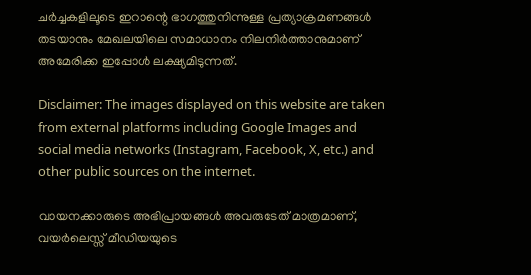ചർച്ചകളിലൂടെ ഇറാന്റെ ഭാഗത്തുനിന്നുള്ള പ്രത്യാക്രമണങ്ങൾ തടയാനും മേഖലയിലെ സമാധാനം നിലനിർത്താനുമാണ് അമേരിക്ക ഇപ്പോൾ ലക്ഷ്യമിടുന്നത്.

Disclaimer: The images displayed on this website are taken from external platforms including Google Images and social media networks (Instagram, Facebook, X, etc.) and other public sources on the internet.

വായനക്കാരുടെ അഭിപ്രായങ്ങള്‍ അവരുടേത് മാത്രമാണ്, വയർലെസ്സ് മീഡിയയുടെ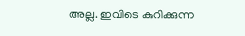അല്ല. ഇവിടെ കുറിക്കുന്ന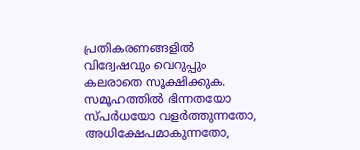പ്രതികരണങ്ങളിൽ വിദ്വേഷവും വെറുപ്പും കലരാതെ സൂക്ഷിക്കുക. സമൂഹത്തിൽ ഭിന്നതയോ സ്‌പർധയോ വളർത്തുന്നതോ, അധിക്ഷേപമാകുന്നതോ,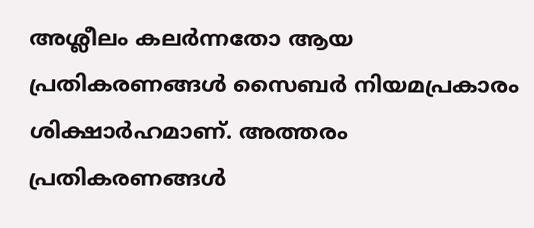അശ്ലീലം കലർന്നതോ ആയ പ്രതികരണങ്ങൾ സൈബർ നിയമപ്രകാരം ശിക്ഷാർഹമാണ്. അത്തരം പ്രതികരണങ്ങൾ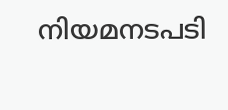നിയമനടപടി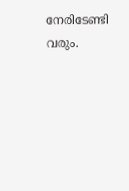നേരിടേണ്ടി വരും.